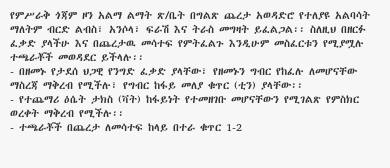የምሥራቅ ጎጃም ዞን አልማ ልማት ጽ/ቤት በግልጽ ጨረታ አወዳድሮ የተለያዩ አልባሳት ማለትም ብርድ ልብስ፣ አንሶላ፣ ፍራሽ እና ትራስ መግዛት ይፈልጋል፡፡ ስለዚህ በዘርፉ ፈቃድ ያላችሁ እና በጨረታዉ መሳተፍ የምትፈልጉ እንዲሁም መስፈርቱን የሚያሟሉ ተጫራቾች መወዳደር ይችላሉ፡፡
- በዘመኑ የታደሰ ህጋዊ የንግድ ፈቃድ ያላቸው፣ የዘመኑን ግብር የከፈሉ ለመሆናቸው ማስረጃ ማቅረብ የሚችሉ፣ የግብር ከፋይ መለያ ቁጥር (ቲን) ያላቸው፡፡
- የተጨማሪ ዕሴት ታክስ (ቫት) ከፋይነት የተመዘገቡ መሆናቸውን የሚገልጽ የምስክር ወረቀት ማቅረብ የሚችሉ፡፡
- ተጫራቾች በጨረታ ለመሳተፍ ከላይ በተራ ቁጥር 1-2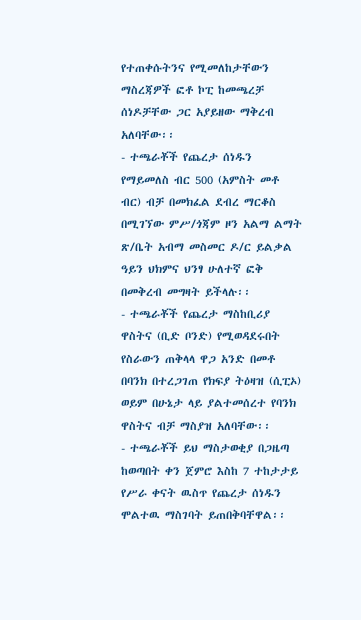የተጠቀሱትንና የሚመለከታቸውን ማስረጃዎች ፎቶ ኮፒ ከመጫረቻ ሰነዶቻቸው ጋር አያይዘው ማቅረብ አለባቸው፡፡
- ተጫራቾች የጨረታ ሰነዱን የማይመለስ ብር 500 (አምስት መቶ ብር) ብቻ በመክፈል ደብረ ማርቆስ በሚገኘው ምሥ/ጎጃም ዞን አልማ ልማት ጽ/ቤት አብማ መስመር ዶ/ር ይልቃል ዓይን ህክምና ህንፃ ሁለተኛ ፎቅ በመቅረብ መግዛት ይችላሉ፡፡
- ተጫራቾች የጨረታ ማስከቢሪያ ዋስትና (ቢድ ቦንድ) የሚወዳደሩበት የስራውን ጠቅላላ ዋጋ አንድ በመቶ በባንክ በተረጋገጠ የክፍያ ትዕዛዝ (ሲፒኦ) ወይም በሁኔታ ላይ ያልተመሰረተ የባንክ ዋስትና ብቻ ማስያዝ አለባቸው፡፡
- ተጫራቾች ይህ ማስታወቂያ በጋዜጣ ከወጣበት ቀን ጀምሮ እስከ 7 ተከታታይ የሥራ ቀናት ዉስጥ የጨረታ ሰነዱን ሞልተዉ ማስገባት ይጠበቅባቸዋል፡፡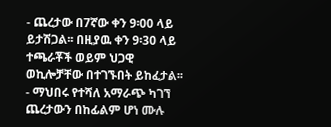- ጨረታው በ7ኛው ቀን 9፡00 ላይ ይታሽጋል፡፡ በዚያዉ ቀን 9፡30 ላይ ተጫራቾች ወይም ህጋዊ ወኪሎቻቸው በተገኙበት ይከፈታል፡፡
- ማህበሩ የተሻለ አማራጭ ካገኘ ጨረታውን በከፊልም ሆነ ሙሉ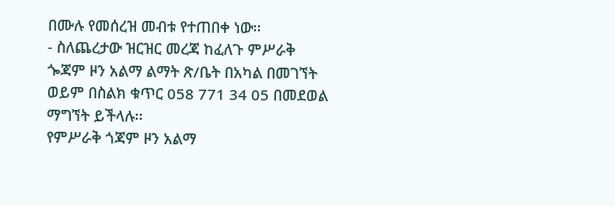በሙሉ የመሰረዝ መብቱ የተጠበቀ ነው፡፡
- ስለጨረታው ዝርዝር መረጃ ከፈለጉ ምሥራቅ ጐጃም ዞን አልማ ልማት ጽ/ቤት በአካል በመገኘት ወይም በስልክ ቁጥር 058 771 34 05 በመደወል ማግኘት ይችላሉ፡፡
የምሥራቅ ጎጃም ዞን አልማ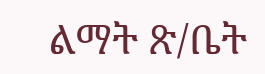ልማት ጽ/ቤት